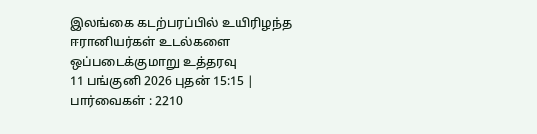இலங்கை கடற்பரப்பில் உயிரிழந்த ஈரானியர்கள் உடல்களை ஒப்படைக்குமாறு உத்தரவு
11 பங்குனி 2026 புதன் 15:15 | பார்வைகள் : 2210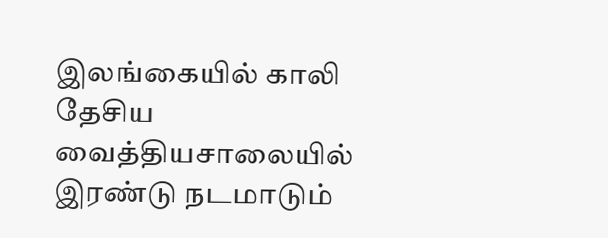இலங்கையில் காலி தேசிய வைத்தியசாலையில் இரண்டு நடமாடும்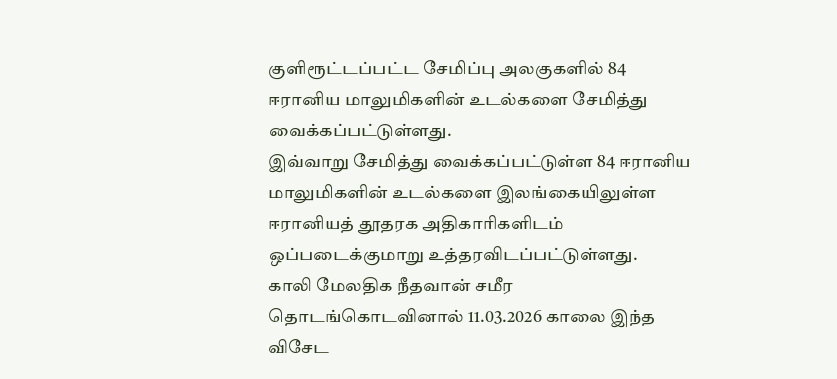குளிரூட்டப்பட்ட சேமிப்பு அலகுகளில் 84 ஈரானிய மாலுமிகளின் உடல்களை சேமித்து வைக்கப்பட்டுள்ளது.
இவ்வாறு சேமித்து வைக்கப்பட்டுள்ள 84 ஈரானிய மாலுமிகளின் உடல்களை இலங்கையிலுள்ள ஈரானியத் தூதரக அதிகாரிகளிடம் ஒப்படைக்குமாறு உத்தரவிடப்பட்டுள்ளது.
காலி மேலதிக நீதவான் சமீர தொடங்கொடவினால் 11.03.2026 காலை இந்த விசேட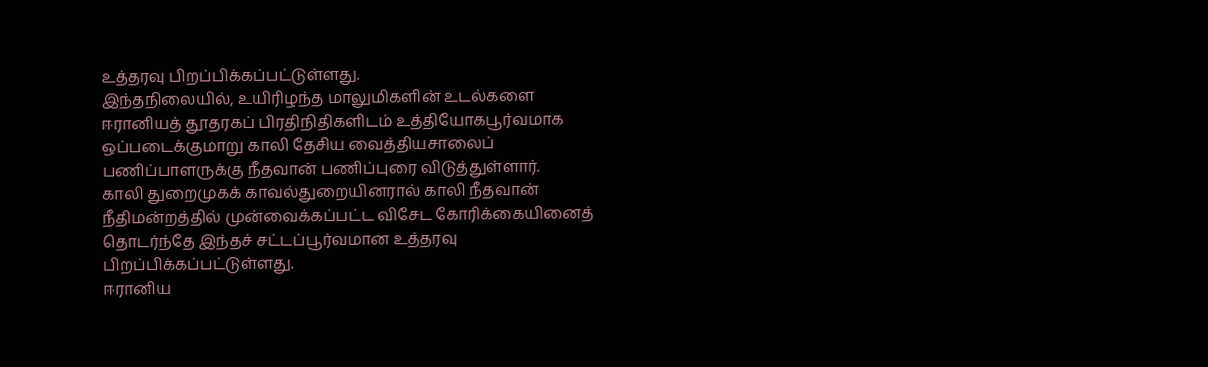உத்தரவு பிறப்பிக்கப்பட்டுள்ளது.
இந்தநிலையில், உயிரிழந்த மாலுமிகளின் உடல்களை ஈரானியத் தூதரகப் பிரதிநிதிகளிடம் உத்தியோகபூர்வமாக ஒப்படைக்குமாறு காலி தேசிய வைத்தியசாலைப் பணிப்பாளருக்கு நீதவான் பணிப்புரை விடுத்துள்ளார்.
காலி துறைமுகக் காவல்துறையினரால் காலி நீதவான் நீதிமன்றத்தில் முன்வைக்கப்பட்ட விசேட கோரிக்கையினைத் தொடர்ந்தே இந்தச் சட்டப்பூர்வமான உத்தரவு பிறப்பிக்கப்பட்டுள்ளது.
ஈரானிய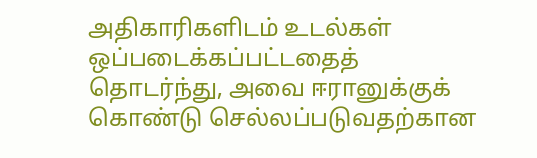அதிகாரிகளிடம் உடல்கள் ஒப்படைக்கப்பட்டதைத் தொடர்ந்து, அவை ஈரானுக்குக் கொண்டு செல்லப்படுவதற்கான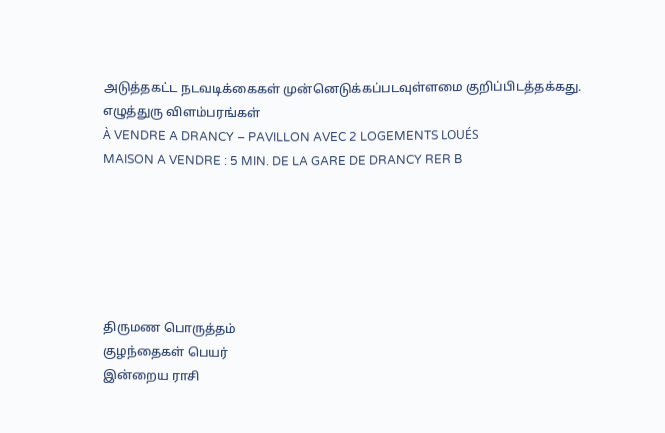அடுத்தகட்ட நடவடிக்கைகள் முன்னெடுக்கப்படவுள்ளமை குறிப்பிடத்தக்கது.
எழுத்துரு விளம்பரங்கள்
À VENDRE A DRANCY – PAVILLON AVEC 2 LOGEMENTS LOUÉS
MAISON A VENDRE : 5 MIN. DE LA GARE DE DRANCY RER B






திருமண பொருத்தம்
குழந்தைகள் பெயர்
இன்றைய ராசி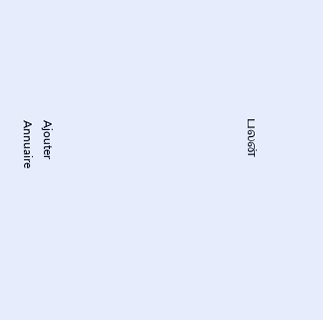பலன்









Ajouter
Annuaire